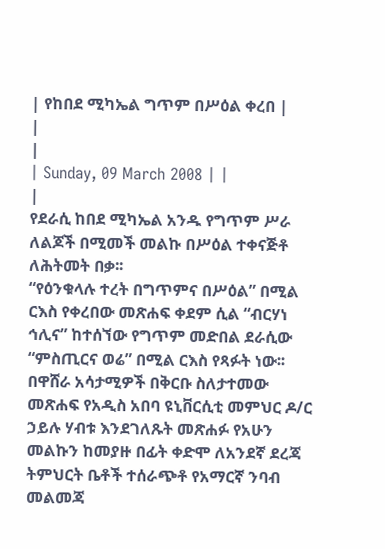| የከበደ ሚካኤል ግጥም በሥዕል ቀረበ |
|
|
| Sunday, 09 March 2008 | |
|
የደራሲ ከበደ ሚካኤል አንዱ የግጥም ሥራ ለልጆች በሚመች መልኩ በሥዕል ተቀናጅቶ ለሕትመት በቃ፡፡
“የዕንቁላሉ ተረት በግጥምና በሥዕል” በሚል ርእስ የቀረበው መጽሐፍ ቀደም ሲል “ብርሃነ ኅሊና” ከተሰኘው የግጥም መድበል ደራሲው “ምስጢርና ወሬ” በሚል ርእስ የጻፉት ነው፡፡ በዋሸራ አሳታሚዎች በቅርቡ ስለታተመው መጽሐፍ የአዲስ አበባ ዩኒቨርሲቲ መምህር ዶ/ር ኃይሉ ሃብቱ እንደገለጹት መጽሐፉ የአሁን መልኩን ከመያዙ በፊት ቀድሞ ለአንደኛ ደረጃ ትምህርት ቤቶች ተሰራጭቶ የአማርኛ ንባብ መልመጃ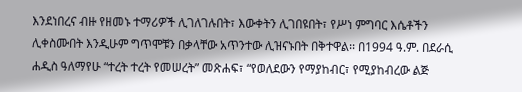እንደነበረና ብዙ የዘመኑ ተማሪዎች ሊገለገሉበት፣ እውቀትን ሊገበዩበት፣ የሥነ ምግባር እሴቶችን ሊቀስሙበት እንዲሁም ግጥሞቹን በቃላቸው አጥንተው ሊዝናኑበት በቅተዋል፡፡ በ1994 ዓ.ም. በደራሲ ሐዲስ ዓለማየሁ “ተረት ተረት የመሠረት” መጽሐፍ፣ “የወለደውን የማያከብር፣ የሚያከብረው ልጅ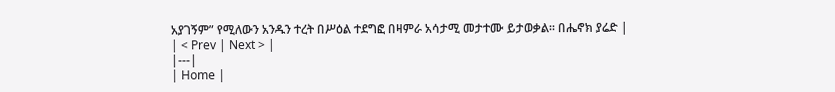አያገኝም” የሚለውን አንዱን ተረት በሥዕል ተደግፎ በዛምራ አሳታሚ መታተሙ ይታወቃል፡፡ በሔኖክ ያሬድ |
| < Prev | Next > |
|---|
| Home |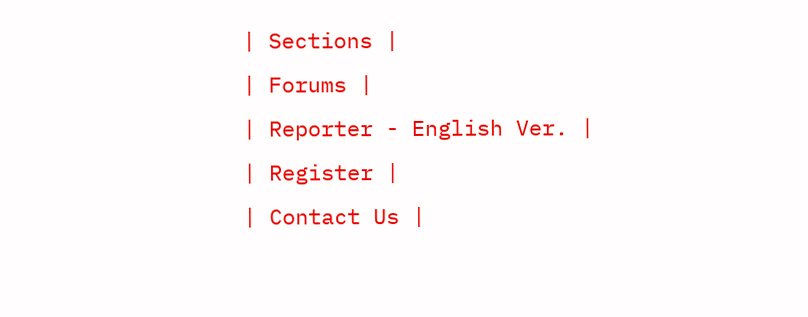| Sections |
| Forums |
| Reporter - English Ver. |
| Register |
| Contact Us |